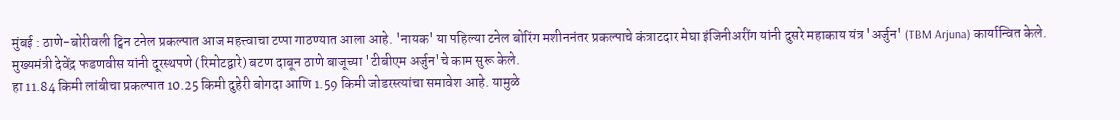मुंबई : ठाणे-बोरीवली ट्विन टनेल प्रकल्पात आज महत्त्वाचा टप्पा गाठण्यात आला आहे. 'नायक' या पहिल्या टनेल बोरिंग मशीननंतर प्रकल्पाचे कंत्राटदार मेघा इंजिनीअरींग यांनी दुसरे महाकाय यंत्र 'अर्जुन' (TBM Arjuna) कार्यान्वित केले.
मुख्यमंत्री देवेंद्र फडणवीस यांनी दूरस्थपणे (रिमोटद्वारे) बटण दाबून ठाणे बाजूच्या 'टीबीएम अर्जुन'चे काम सुरू केले.
हा 11.84 किमी लांबीचा प्रकल्पात 10.25 किमी दुहेरी बोगदा आणि 1.59 किमी जोडरस्त्यांचा समावेश आहे. यामुळे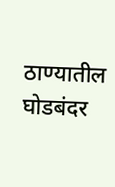ठाण्यातील घोडबंदर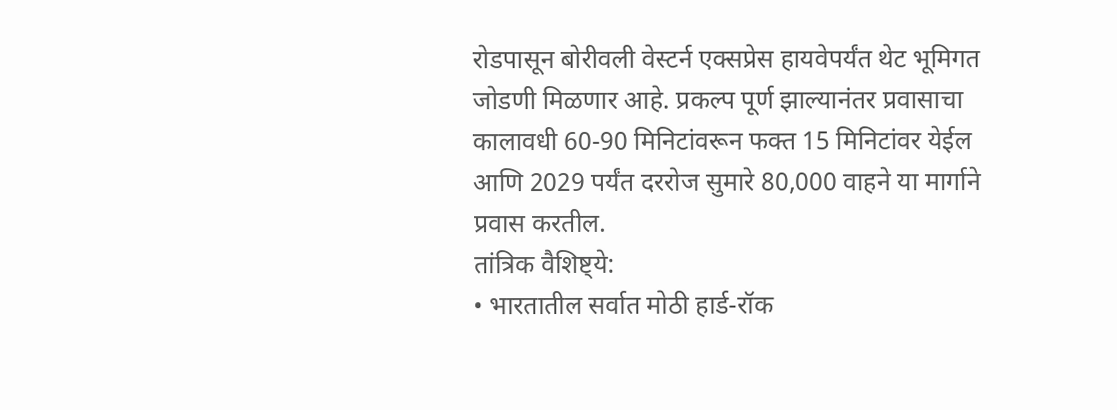रोडपासून बोरीवली वेस्टर्न एक्सप्रेस हायवेपर्यंत थेट भूमिगत जोडणी मिळणार आहे. प्रकल्प पूर्ण झाल्यानंतर प्रवासाचा कालावधी 60-90 मिनिटांवरून फक्त 15 मिनिटांवर येईल आणि 2029 पर्यंत दररोज सुमारे 80,000 वाहने या मार्गाने प्रवास करतील.
तांत्रिक वैशिष्ट्ये:
• भारतातील सर्वात मोठी हार्ड-रॉक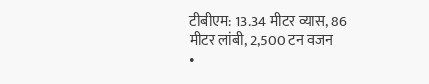टीबीएम: 13.34 मीटर व्यास, 86 मीटर लांबी, 2,500 टन वजन
•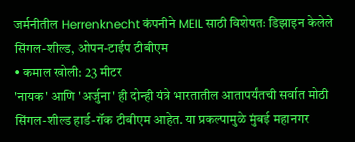जर्मनीतील Herrenknecht कंपनीने MEIL साठी विशेषतः डिझाइन केलेले सिंगल-शील्ड, ओपन-टाईप टीबीएम
• कमाल खोली: 23 मीटर
'नायक' आणि 'अर्जुना' ही दोन्ही यंत्रे भारतातील आतापर्यंतची सर्वात मोठी सिंगल-शील्ड हार्ड-रॉक टीबीएम आहेत. या प्रकल्पामुळे मुंबई महानगर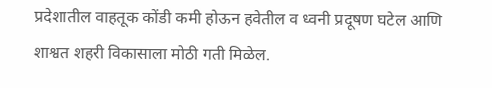प्रदेशातील वाहतूक कोंडी कमी होऊन हवेतील व ध्वनी प्रदूषण घटेल आणि शाश्वत शहरी विकासाला मोठी गती मिळेल.